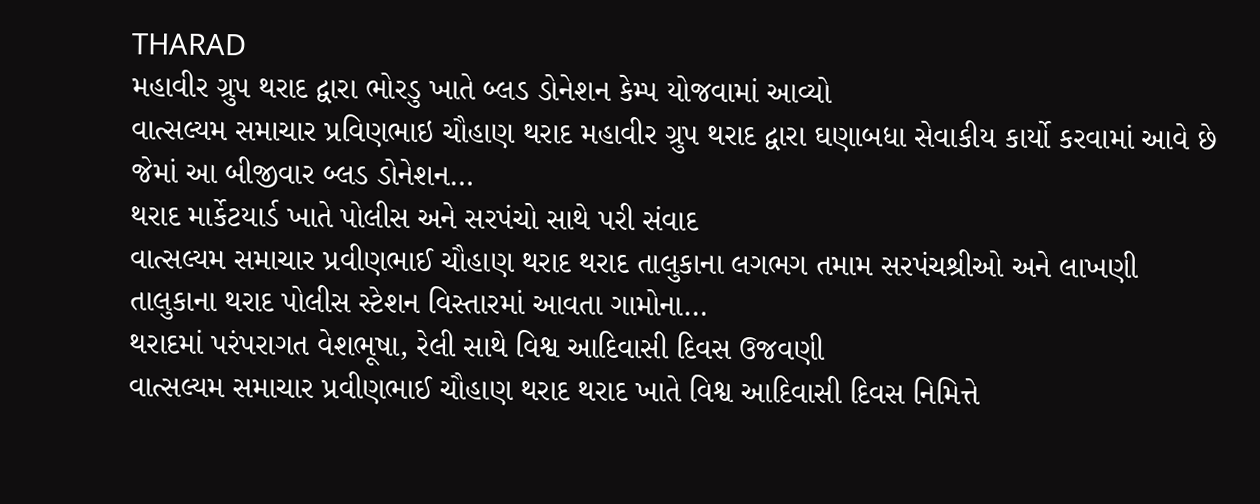THARAD
મહાવીર ગ્રુપ થરાદ દ્વારા ભોરડુ ખાતે બ્લડ ડોનેશન કેમ્પ યોજવામાં આવ્યો
વાત્સલ્યમ સમાચાર પ્રવિણભાઇ ચૌહાણ થરાદ મહાવીર ગ્રુપ થરાદ દ્વારા ઘણાબધા સેવાકીય કાર્યો કરવામાં આવે છે જેમાં આ બીજીવાર બ્લડ ડોનેશન…
થરાદ માર્કેટયાર્ડ ખાતે પોલીસ અને સરપંચો સાથે પરી સંવાદ
વાત્સલ્યમ સમાચાર પ્રવીણભાઈ ચૌહાણ થરાદ થરાદ તાલુકાના લગભગ તમામ સરપંચશ્રીઓ અને લાખણી તાલુકાના થરાદ પોલીસ સ્ટેશન વિસ્તારમાં આવતા ગામોના…
થરાદમાં પરંપરાગત વેશભૂષા, રેલી સાથે વિશ્વ આદિવાસી દિવસ ઉજવણી
વાત્સલ્યમ સમાચાર પ્રવીણભાઈ ચૌહાણ થરાદ થરાદ ખાતે વિશ્વ આદિવાસી દિવસ નિમિત્તે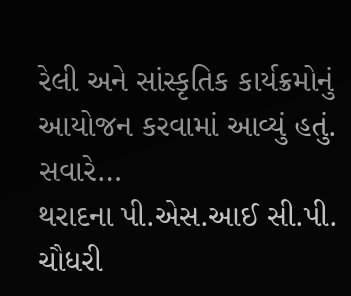રેલી અને સાંસ્કૃતિક કાર્યક્રમોનું આયોજન કરવામાં આવ્યું હતું. સવારે…
થરાદના પી.એસ.આઈ સી.પી. ચૌધરી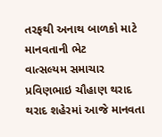તરફથી અનાથ બાળકો માટે માનવતાની ભેટ
વાત્સલ્યમ સમાચાર પ્રવિણભાઇ ચૌહાણ થરાદ થરાદ શહેરમાં આજે માનવતા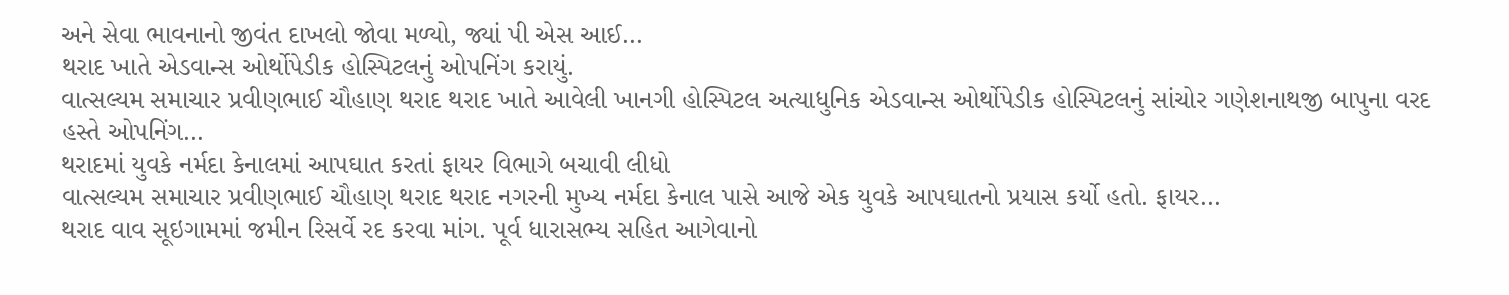અને સેવા ભાવનાનો જીવંત દાખલો જોવા મળ્યો, જ્યાં પી એસ આઈ…
થરાદ ખાતે એડવાન્સ ઓર્થોપેડીક હોસ્પિટલનું ઓપનિંગ કરાયું.
વાત્સલ્યમ સમાચાર પ્રવીણભાઈ ચૌહાણ થરાદ થરાદ ખાતે આવેલી ખાનગી હોસ્પિટલ અત્યાધુનિક એડવાન્સ ઓર્થોપેડીક હોસ્પિટલનું સાંચોર ગણેશનાથજી બાપુના વરદ હસ્તે ઓપનિંગ…
થરાદમાં યુવકે નર્મદા કેનાલમાં આપઘાત કરતાં ફાયર વિભાગે બચાવી લીધો
વાત્સલ્યમ સમાચાર પ્રવીણભાઈ ચૌહાણ થરાદ થરાદ નગરની મુખ્ય નર્મદા કેનાલ પાસે આજે એક યુવકે આપઘાતનો પ્રયાસ કર્યો હતો. ફાયર…
થરાદ વાવ સૂઇગામમાં જમીન રિસર્વે રદ કરવા માંગ. પૂર્વ ધારાસભ્ય સહિત આગેવાનો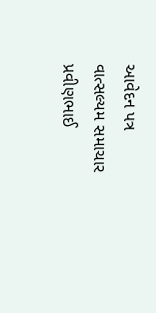આવેદન પત્ર
વાત્સલ્યમ સમાચાર પ્રવીણભાઈ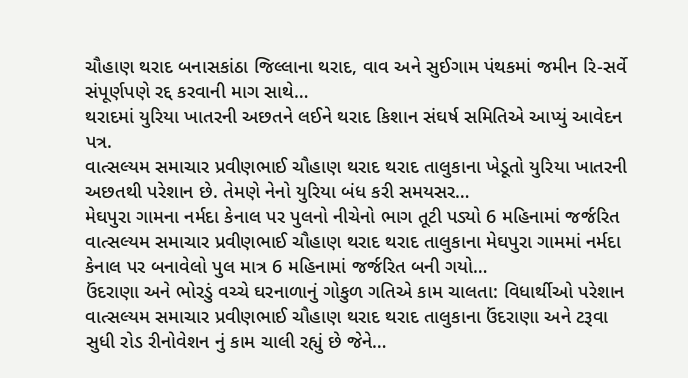ચૌહાણ થરાદ બનાસકાંઠા જિલ્લાના થરાદ, વાવ અને સુઈગામ પંથકમાં જમીન રિ-સર્વે સંપૂર્ણપણે રદ્દ કરવાની માગ સાથે…
થરાદમાં યુરિયા ખાતરની અછતને લઈને થરાદ કિશાન સંઘર્ષ સમિતિએ આપ્યું આવેદન પત્ર.
વાત્સલ્યમ સમાચાર પ્રવીણભાઈ ચૌહાણ થરાદ થરાદ તાલુકાના ખેડૂતો યુરિયા ખાતરની અછતથી પરેશાન છે. તેમણે નેનો યુરિયા બંધ કરી સમયસર…
મેઘપુરા ગામના નર્મદા કેનાલ પર પુલનો નીચેનો ભાગ તૂટી પડ્યો 6 મહિનામાં જર્જરિત
વાત્સલ્યમ સમાચાર પ્રવીણભાઈ ચૌહાણ થરાદ થરાદ તાલુકાના મેઘપુરા ગામમાં નર્મદા કેનાલ પર બનાવેલો પુલ માત્ર 6 મહિનામાં જર્જરિત બની ગયો…
ઉંદરાણા અને ભોરડું વચ્ચે ઘરનાળાનું ગોકુળ ગતિએ કામ ચાલતા: વિધાર્થીઓ પરેશાન
વાત્સલ્યમ સમાચાર પ્રવીણભાઈ ચૌહાણ થરાદ થરાદ તાલુકાના ઉંદરાણા અને ટરૂવા સુધી રોડ રીનોવેશન નું કામ ચાલી રહ્યું છે જેને…